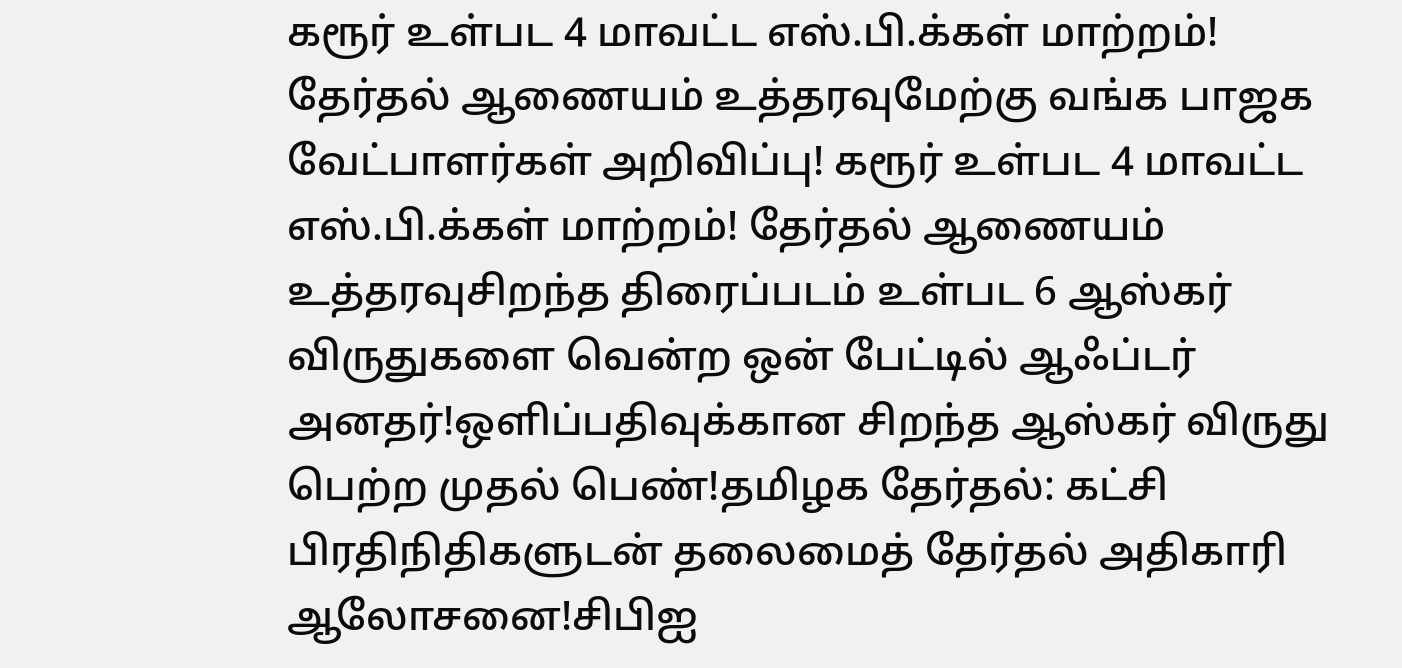கரூர் உள்பட 4 மாவட்ட எஸ்.பி.க்கள் மாற்றம்! தேர்தல் ஆணையம் உத்தரவுமேற்கு வங்க பாஜக வேட்பாளர்கள் அறிவிப்பு! கரூர் உள்பட 4 மாவட்ட எஸ்.பி.க்கள் மாற்றம்! தேர்தல் ஆணையம் உத்தரவுசிறந்த திரைப்படம் உள்பட 6 ஆஸ்கர் விருதுகளை வென்ற ஒன் பேட்டில் ஆஃப்டர் அனதர்!ஒளிப்பதிவுக்கான சிறந்த ஆஸ்கர் விருது பெற்ற முதல் பெண்!தமிழக தேர்தல்: கட்சி பிரதிநிதிகளுடன் தலைமைத் தேர்தல் அதிகாரி ஆலோசனை!சிபிஐ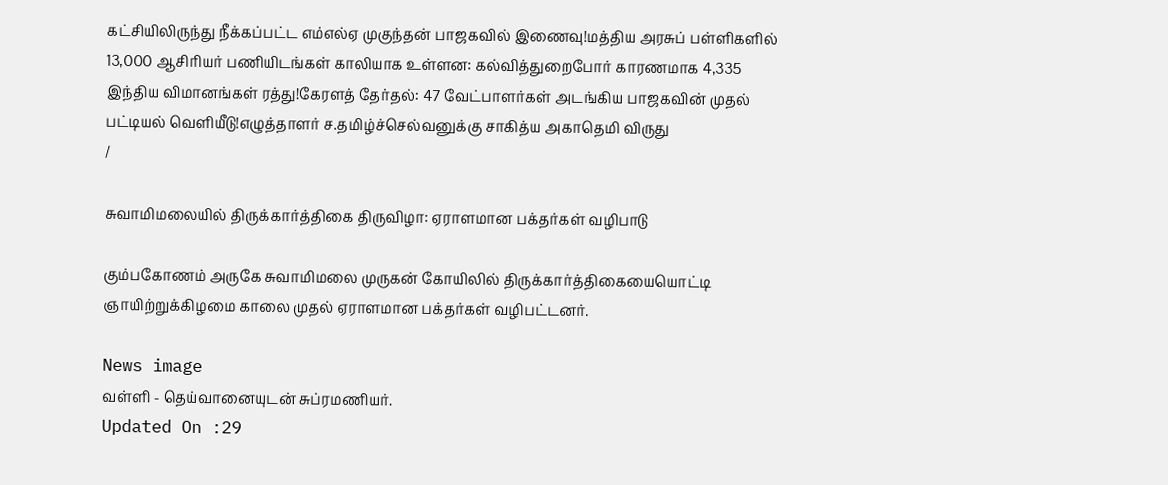கட்சியிலிருந்து நீக்கப்பட்ட எம்எல்ஏ முகுந்தன் பாஜகவில் இணைவு!மத்திய அரசுப் பள்ளிகளில் 13,000 ஆசிரியர் பணியிடங்கள் காலியாக உள்ளன: கல்வித்துறைபோர் காரணமாக 4,335 இந்திய விமானங்கள் ரத்து!கேரளத் தேர்தல்: 47 வேட்பாளர்கள் அடங்கிய பாஜகவின் முதல் பட்டியல் வெளியீடு!எழுத்தாளர் ச.தமிழ்ச்செல்வனுக்கு சாகித்ய அகாதெமி விருது
/

சுவாமிமலையில் திருக்கார்த்திகை திருவிழா: ஏராளமான பக்தர்கள் வழிபாடு

கும்பகோணம் அருகே சுவாமிமலை முருகன் கோயிலில் திருக்கார்த்திகையையொட்டி ஞாயிற்றுக்கிழமை காலை முதல் ஏராளமான பக்தர்கள் வழிபட்டனர்.

News image
வள்ளி - தெய்வானையுடன் சுப்ரமணியர்.
Updated On :29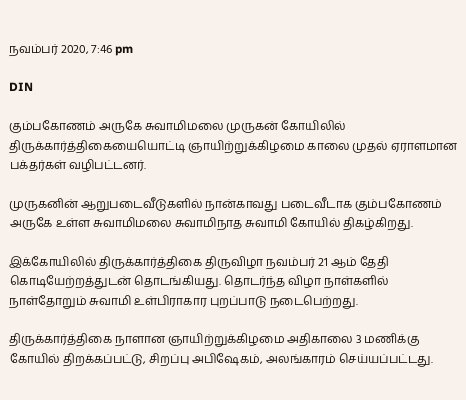நவம்பர் 2020, 7:46 pm

DIN

கும்பகோணம் அருகே சுவாமிமலை முருகன் கோயிலில் திருக்கார்த்திகையையொட்டி ஞாயிற்றுக்கிழமை காலை முதல் ஏராளமான பக்தர்கள் வழிபட்டனர்.

முருகனின் ஆறுபடைவீடுகளில் நான்காவது படைவீடாக கும்பகோணம் அருகே உள்ள சுவாமிமலை சுவாமிநாத சுவாமி கோயில் திகழ்கிறது.

இக்கோயிலில் திருக்கார்த்திகை திருவிழா நவம்பர் 21 ஆம் தேதி கொடியேற்றத்துடன் தொடங்கியது. தொடர்ந்த விழா நாள்களில் நாள்தோறும் சுவாமி உள்பிராகார புறப்பாடு நடைபெற்றது.

திருக்கார்த்திகை நாளான ஞாயிற்றுக்கிழமை அதிகாலை 3 மணிக்கு கோயில் திறக்கப்பட்டு, சிறப்பு அபிஷேகம், அலங்காரம் செய்யப்பட்டது.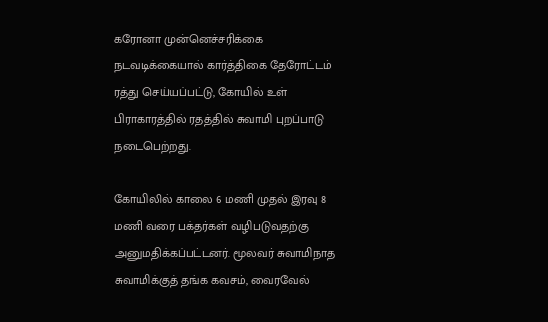கரோனா முன்னெச்சரிக்கை நடவடிக்கையால் கார்த்திகை தேரோட்டம் ரத்து செய்யப்பட்டு, கோயில் உள் பிராகாரத்தில் ரதத்தில் சுவாமி புறப்பாடு நடைபெற்றது.

கோயிலில் காலை 6 மணி முதல் இரவு 8 மணி வரை பக்தர்கள் வழிபடுவதற்கு அனுமதிக்கப்பட்டனர். மூலவர் சுவாமிநாத சுவாமிக்குத் தங்க கவசம், வைரவேல்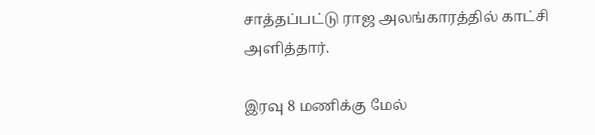சாத்தப்பட்டு ராஜ அலங்காரத்தில் காட்சி அளித்தார்.

இரவு 8 மணிக்கு மேல்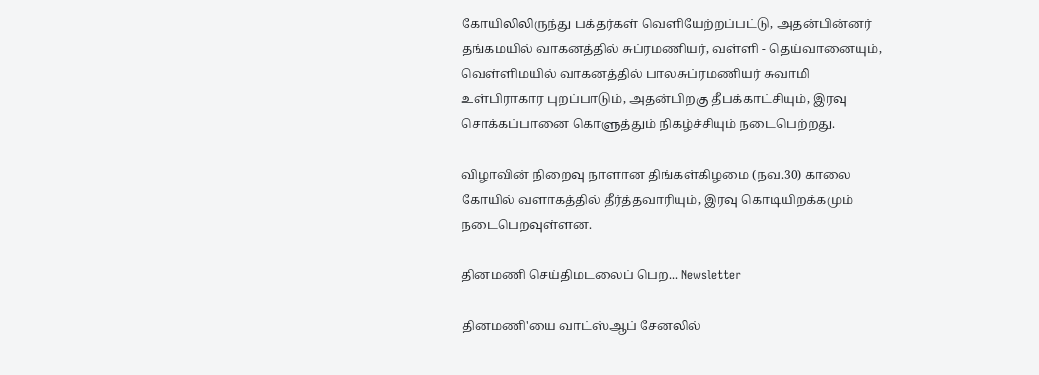கோயிலிலிருந்து பக்தர்கள் வெளியேற்றப்பட்டு, அதன்பின்னர் தங்கமயில் வாகனத்தில் சுப்ரமணியர், வள்ளி - தெய்வானையும், வெள்ளிமயில் வாகனத்தில் பாலசுப்ரமணியர் சுவாமி உள்பிராகார புறப்பாடும், அதன்பிறகு தீபக்காட்சியும், இரவு சொக்கப்பானை கொளுத்தும் நிகழ்ச்சியும் நடைபெற்றது.

விழாவின் நிறைவு நாளான திங்கள்கிழமை (நவ.30) காலை கோயில் வளாகத்தில் தீர்த்தவாரியும், இரவு கொடியிறக்கமும் நடைபெறவுள்ளன.

தினமணி செய்திமடலைப் பெற... Newsletter

தினமணி'யை வாட்ஸ்ஆப் சேனலில்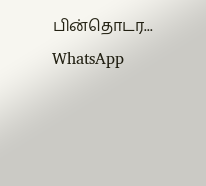பின்தொடர... WhatsApp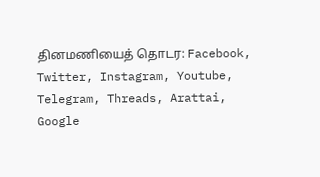தினமணியைத் தொடர: Facebook, Twitter, Instagram, Youtube, Telegram, Threads, Arattai, Google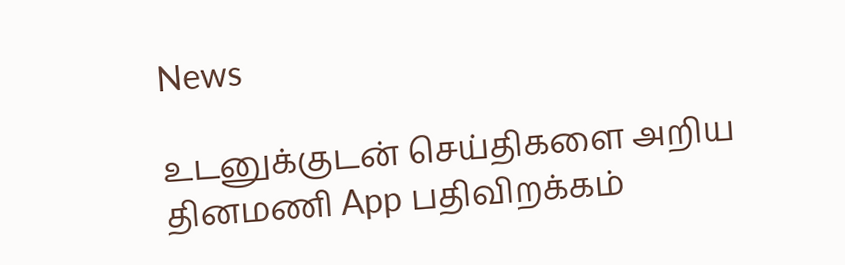News

உடனுக்குடன் செய்திகளை அறிய தினமணி App பதிவிறக்கம்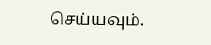செய்யவும்.